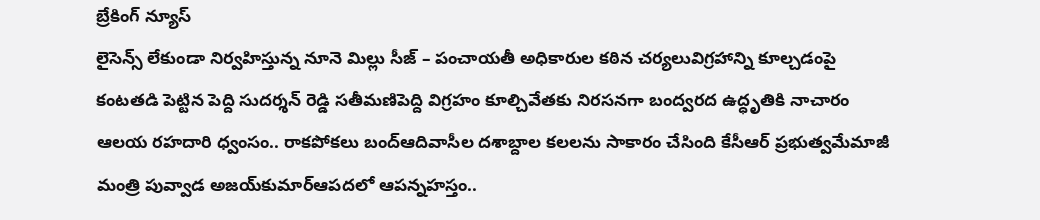బ్రేకింగ్ న్యూస్
లైసెన్స్ లేకుండా నిర్వహిస్తున్న నూనె మిల్లు సీజ్ – పంచాయతీ అధికారుల కఠిన చర్యలువిగ్రహాన్ని కూల్చడంపై కంటతడి పెట్టిన పెద్ది సుదర్శన్ రెడ్డి సతీమణిపెద్ది విగ్రహం కూల్చివేతకు నిరసనగా బంద్వరద ఉద్ధృతికి నాచారం ఆలయ రహదారి ధ్వంసం.. రాకపోకలు బంద్ఆదివాసీల దశాబ్దాల కలలను సాకారం చేసింది కేసీఆర్‌ ప్రభుత్వమేమాజీ మంత్రి పువ్వాడ అజయ్‌కుమార్ఆపదలో ఆపన్నహస్తం..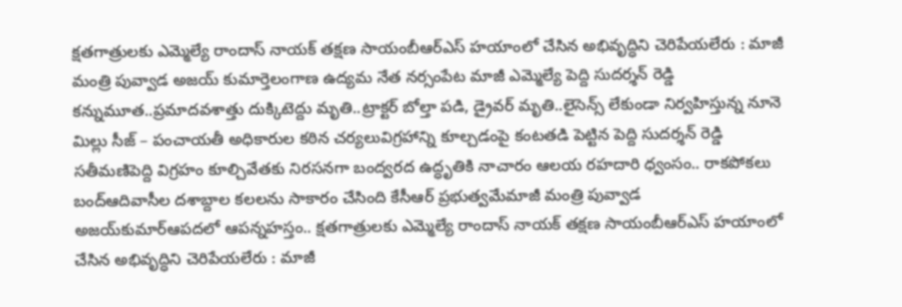క్షతగాత్రులకు ఎమ్మెల్యే రాందాస్ నాయక్ తక్షణ సాయంబీఆర్ఎస్ హయాంలో చేసిన అభివృద్ధిని చెరిపేయలేరు : మాజీ మంత్రి పువ్వాడ అజయ్ కుమార్తెలంగాణ ఉద్యమ నేత నర్సంపేట మాజీ ఎమ్మెల్యే పెద్ది సుదర్శన్ రెడ్డి కన్నుమూత..ప్రమాదవశాత్తు దుక్కిటెద్దు మృతి..ట్రాక్టర్ బోల్తా పడి, డ్రైవర్ మృతి..లైసెన్స్ లేకుండా నిర్వహిస్తున్న నూనె మిల్లు సీజ్ – పంచాయతీ అధికారుల కఠిన చర్యలువిగ్రహాన్ని కూల్చడంపై కంటతడి పెట్టిన పెద్ది సుదర్శన్ రెడ్డి సతీమణిపెద్ది విగ్రహం కూల్చివేతకు నిరసనగా బంద్వరద ఉద్ధృతికి నాచారం ఆలయ రహదారి ధ్వంసం.. రాకపోకలు బంద్ఆదివాసీల దశాబ్దాల కలలను సాకారం చేసింది కేసీఆర్‌ ప్రభుత్వమేమాజీ మంత్రి పువ్వాడ అజయ్‌కుమార్ఆపదలో ఆపన్నహస్తం.. క్షతగాత్రులకు ఎమ్మెల్యే రాందాస్ నాయక్ తక్షణ సాయంబీఆర్ఎస్ హయాంలో చేసిన అభివృద్ధిని చెరిపేయలేరు : మాజీ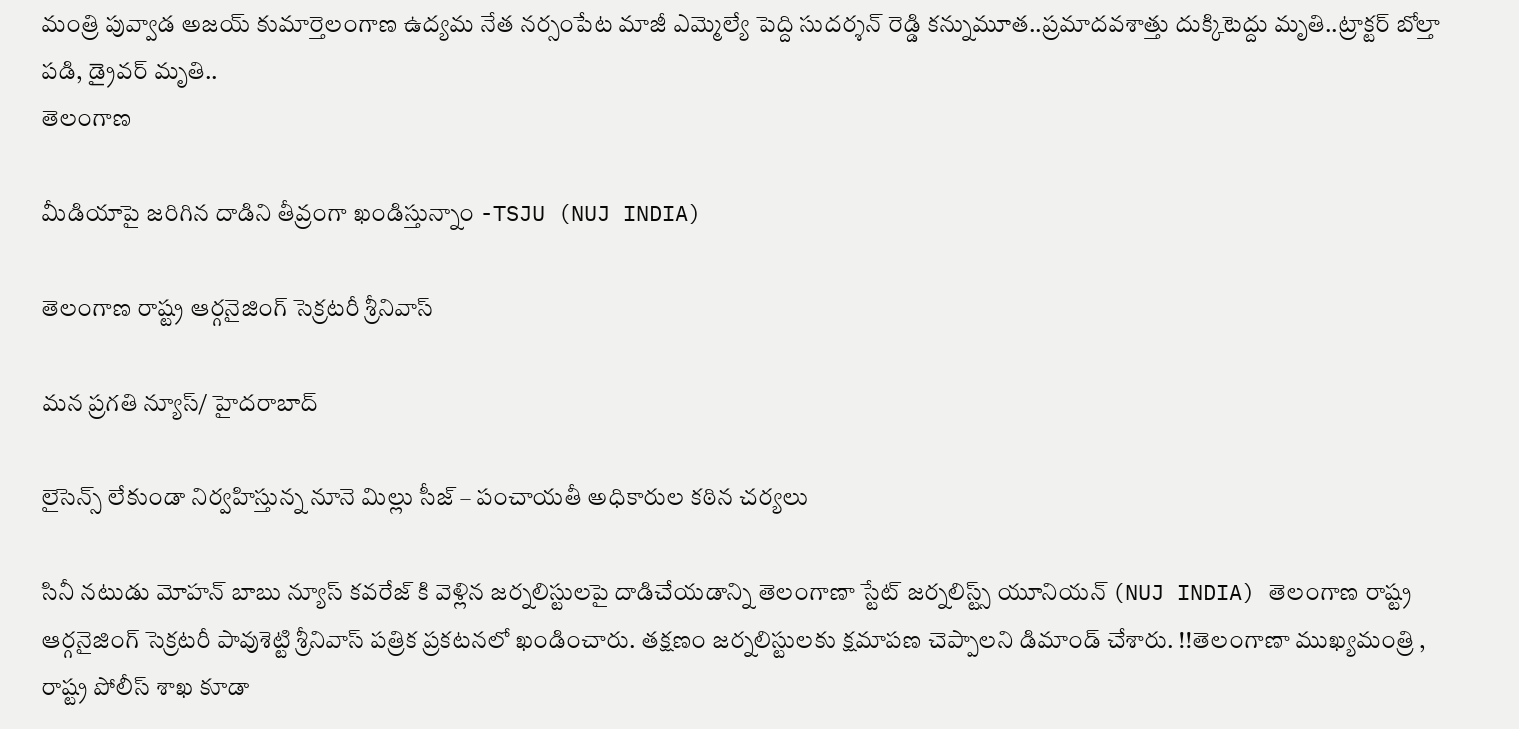మంత్రి పువ్వాడ అజయ్ కుమార్తెలంగాణ ఉద్యమ నేత నర్సంపేట మాజీ ఎమ్మెల్యే పెద్ది సుదర్శన్ రెడ్డి కన్నుమూత..ప్రమాదవశాత్తు దుక్కిటెద్దు మృతి..ట్రాక్టర్ బోల్తా పడి, డ్రైవర్ మృతి..
తెలంగాణ

మీడియాపై జరిగిన దాడిని తీవ్రంగా ఖండిస్తున్నాం -TSJU (NUJ INDIA)

తెలంగాణ రాష్ట్ర ఆర్గనైజింగ్ సెక్రటరీ శ్రీనివాస్

మన ప్రగతి న్యూస్/ హైదరాబాద్

లైసెన్స్ లేకుండా నిర్వహిస్తున్న నూనె మిల్లు సీజ్ – పంచాయతీ అధికారుల కఠిన చర్యలు

సినీ నటుడు మోహన్ బాబు న్యూస్ కవరేజ్ కి వెళ్లిన జర్నలిస్టులపై దాడిచేయడాన్ని తెలంగాణా స్టేట్ జర్నలిస్ట్స్ యూనియన్ (NUJ INDIA) తెలంగాణ రాష్ట్ర ఆర్గనైజింగ్ సెక్రటరీ పావుశెట్టి శ్రీనివాస్ పత్రిక ప్రకటనలో ఖండించారు. తక్షణం జర్నలిస్టులకు క్షమాపణ చెప్పాలని డిమాండ్ చేశారు. !!తెలంగాణా ముఖ్యమంత్రి , రాష్ట్ర పోలీస్ శాఖ కూడా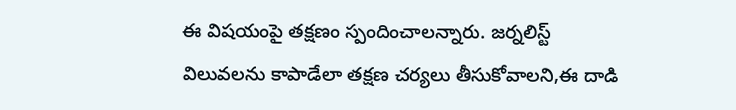ఈ విషయంపై తక్షణం స్పందించాలన్నారు. జర్నలిస్ట్ విలువలను కాపాడేలా తక్షణ చర్యలు తీసుకోవాలని,ఈ దాడి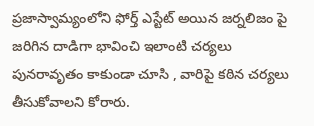ప్రజాస్వామ్యంలోని ఫోర్త్ ఎస్టేట్ అయిన జర్నలిజం పై జరిగిన దాడిగా భావించి ఇలాంటి చర్యలు పునరావృతం కాకుండా చూసి , వారిపై కఠిన చర్యలు తీసుకోవాలని కోరారు.